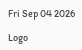Fri Sep 04 2026

Logo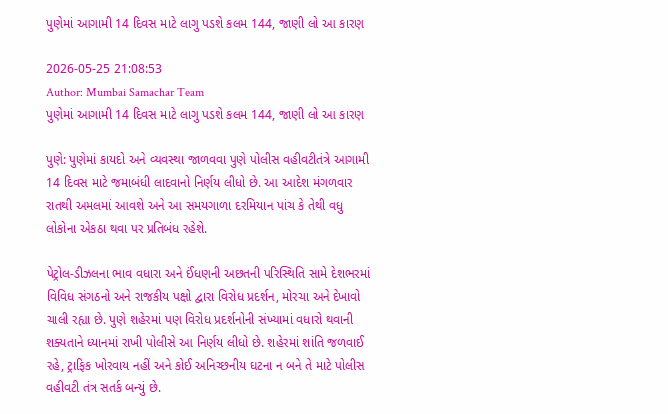પુણેમાં આગામી 14 દિવસ માટે લાગુ પડશે કલમ 144, જાણી લો આ કારણ

2026-05-25 21:08:53
Author: Mumbai Samachar Team
પુણેમાં આગામી 14 દિવસ માટે લાગુ પડશે કલમ 144, જાણી લો આ કારણ

પુણે: પુણેમાં કાયદો અને વ્યવસ્થા જાળવવા પુણે પોલીસ વહીવટીતંત્રે આગામી 14 દિવસ માટે જમાબંધી લાદવાનો નિર્ણય લીધો છે. આ આદેશ મંગળવાર રાતથી અમલમાં આવશે અને આ સમયગાળા દરમિયાન પાંચ કે તેથી વધુ લોકોના એકઠા થવા પર પ્રતિબંધ રહેશે.

પેટ્રોલ-ડીઝલના ભાવ વધારા અને ઈંધણની અછતની પરિસ્થિતિ સામે દેશભરમાં વિવિધ સંગઠનો અને રાજકીય પક્ષો દ્વારા વિરોધ પ્રદર્શન, મોરચા અને દેખાવો ચાલી રહ્યા છે. પુણે શહેરમાં પણ વિરોધ પ્રદર્શનોની સંખ્યામાં વધારો થવાની શક્યતાને ધ્યાનમાં રાખી પોલીસે આ નિર્ણય લીધો છે. શહેરમાં શાંતિ જળવાઈ રહે, ટ્રાફિક ખોરવાય નહીં અને કોઈ અનિચ્છનીય ઘટના ન બને તે માટે પોલીસ વહીવટી તંત્ર સતર્ક બન્યું છે.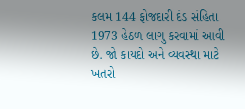કલમ 144 ફોજદારી દંડ સંહિતા 1973 હેઠળ લાગુ કરવામાં આવી છે. જો કાયદો અને વ્યવસ્થા માટે ખતરો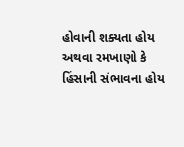હોવાની શક્યતા હોય અથવા રમખાણો કે હિંસાની સંભાવના હોય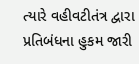ત્યારે વહીવટીતંત્ર દ્વારા પ્રતિબંધના હુકમ જારી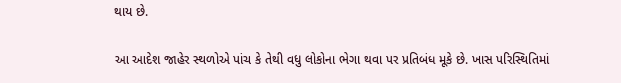થાય છે.

આ આદેશ જાહેર સ્થળોએ પાંચ કે તેથી વધુ લોકોના ભેગા થવા પર પ્રતિબંધ મૂકે છે. ખાસ પરિસ્થિતિમાં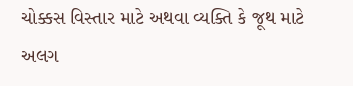ચોક્કસ વિસ્તાર માટે અથવા વ્યક્તિ કે જૂથ માટે અલગ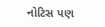નોટિસ પણ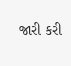જારી કરી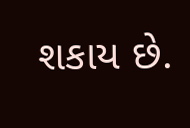શકાય છે.